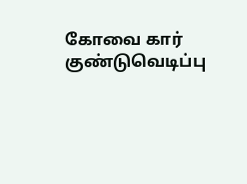கோவை கார் குண்டுவெடிப்பு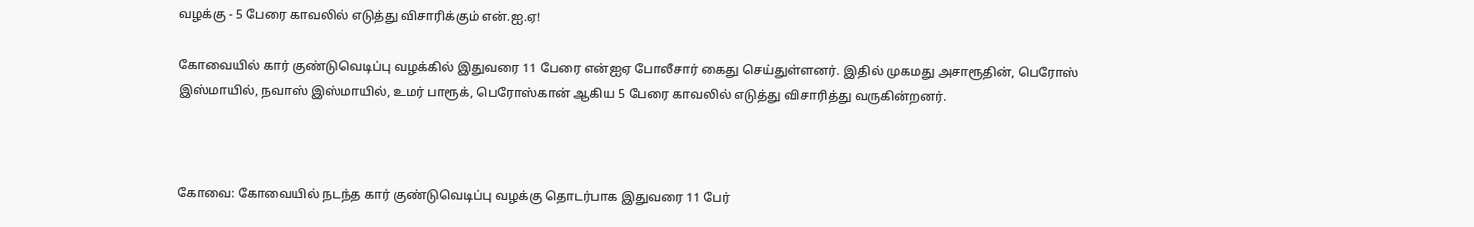வழக்கு - 5 பேரை காவலில் எடுத்து விசாரிக்கும் என்.ஐ.ஏ!

கோவையில் கார் குண்டுவெடிப்பு வழக்கில் இதுவரை 11 பேரை என்ஐஏ போலீசார் கைது செய்துள்ளனர். இதில் முகமது அசாரூதின், பெரோஸ் இஸ்மாயில், நவாஸ் இஸ்மாயில், உமர் பாரூக், பெரோஸ்கான் ஆகிய 5 பேரை காவலில் எடுத்து விசாரித்து வருகின்றனர்.



கோவை: கோவையில் நடந்த கார் குண்டுவெடிப்பு வழக்கு தொடர்பாக இதுவரை 11 பேர்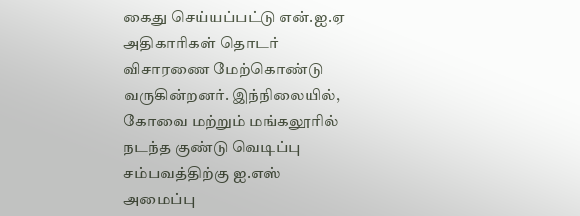கைது செய்யப்பட்டு என்.ஐ.ஏ அதிகாரிகள் தொடர் விசாரணை மேற்கொண்டு வருகின்றனர். இந்நிலையில், கோவை மற்றும் மங்கலூரில் நடந்த குண்டு வெடிப்பு சம்பவத்திற்கு ஐ.எஸ் அமைப்பு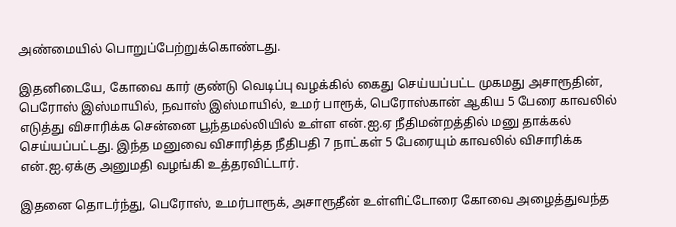அண்மையில் பொறுப்பேற்றுக்கொண்டது.

இதனிடையே, கோவை கார் குண்டு வெடிப்பு வழக்கில் கைது செய்யப்பட்ட முகமது அசாரூதின், பெரோஸ் இஸ்மாயில், நவாஸ் இஸ்மாயில், உமர் பாரூக், பெரோஸ்கான் ஆகிய 5 பேரை காவலில் எடுத்து விசாரிக்க சென்னை பூந்தமல்லியில் உள்ள என்.ஐ.ஏ நீதிமன்றத்தில் மனு தாக்கல் செய்யப்பட்டது. இந்த மனுவை விசாரித்த நீதிபதி 7 நாட்கள் 5 பேரையும் காவலில் விசாரிக்க என்.ஐ.ஏக்கு அனுமதி வழங்கி உத்தரவிட்டார்.

இதனை தொடர்ந்து, பெரோஸ், உமர்பாரூக், அசாரூதீன் உள்ளிட்டோரை கோவை அழைத்துவந்த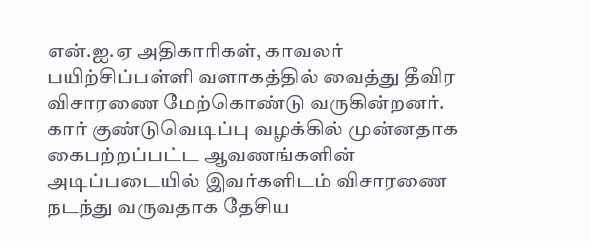என்.ஐ.ஏ அதிகாரிகள், காவலர் பயிற்சிப்பள்ளி வளாகத்தில் வைத்து தீவிர விசாரணை மேற்கொண்டு வருகின்றனர். கார் குண்டுவெடிப்பு வழக்கில் முன்னதாக கைபற்றப்பட்ட ஆவணங்களின் அடிப்படையில் இவர்களிடம் விசாரணை நடந்து வருவதாக தேசிய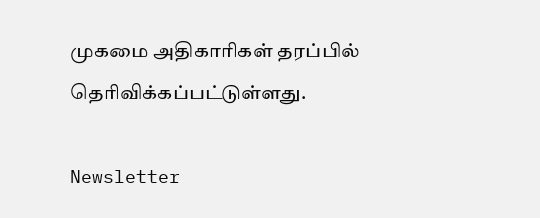முகமை அதிகாரிகள் தரப்பில் தெரிவிக்கப்பட்டுள்ளது.

Newsletter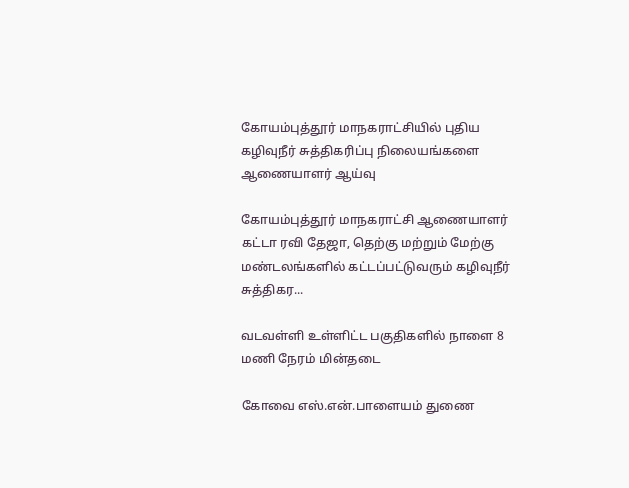கோயம்புத்தூர் மாநகராட்சியில் புதிய கழிவுநீர் சுத்திகரிப்பு நிலையங்களை ஆணையாளர் ஆய்வு

கோயம்புத்தூர் மாநகராட்சி ஆணையாளர் கட்டா ரவி தேஜா, தெற்கு மற்றும் மேற்கு மண்டலங்களில் கட்டப்பட்டுவரும் கழிவுநீர் சுத்திகர...

வடவள்ளி உள்ளிட்ட பகுதிகளில் நாளை 8 மணி நேரம் மின்தடை

கோவை எஸ்.என்.பாளையம் துணை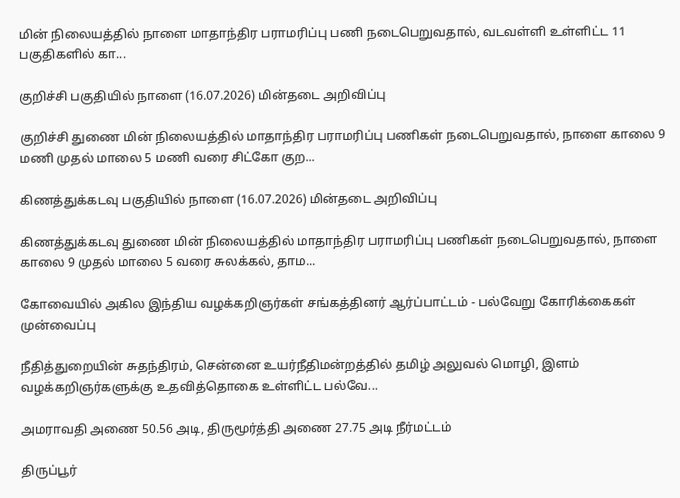மின் நிலையத்தில் நாளை மாதாந்திர பராமரிப்பு பணி நடைபெறுவதால், வடவள்ளி உள்ளிட்ட 11 பகுதிகளில் கா...

குறிச்சி பகுதியில் நாளை (16.07.2026) மின்தடை அறிவிப்பு

குறிச்சி துணை மின் நிலையத்தில் மாதாந்திர பராமரிப்பு பணிகள் நடைபெறுவதால், நாளை காலை 9 மணி முதல் மாலை 5 மணி வரை சிட்கோ குற...

கிணத்துக்கடவு பகுதியில் நாளை (16.07.2026) மின்தடை அறிவிப்பு

கிணத்துக்கடவு துணை மின் நிலையத்தில் மாதாந்திர பராமரிப்பு பணிகள் நடைபெறுவதால், நாளை காலை 9 முதல் மாலை 5 வரை சுலக்கல், தாம...

கோவையில் அகில இந்திய வழக்கறிஞர்கள் சங்கத்தினர் ஆர்ப்பாட்டம் - பல்வேறு கோரிக்கைகள் முன்வைப்பு

நீதித்துறையின் சுதந்திரம், சென்னை உயர்நீதிமன்றத்தில் தமிழ் அலுவல் மொழி, இளம் வழக்கறிஞர்களுக்கு உதவித்தொகை உள்ளிட்ட பல்வே...

அமராவதி அணை 50.56 அடி, திருமூர்த்தி அணை 27.75 அடி நீர்மட்டம்

திருப்பூர்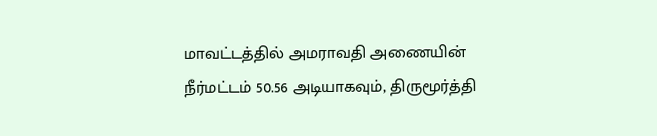மாவட்டத்தில் அமராவதி அணையின் நீர்மட்டம் 50.56 அடியாகவும், திருமூர்த்தி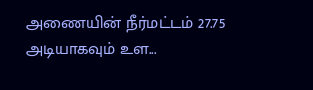அணையின் நீர்மட்டம் 27.75 அடியாகவும் உள...